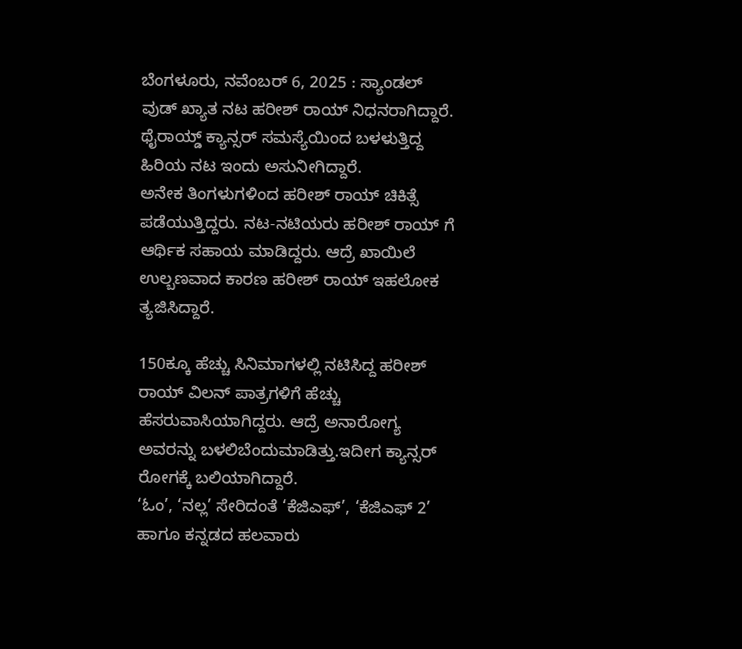ಬೆಂಗಳೂರು, ನವೆಂಬರ್ 6, 2025 : ಸ್ಯಾಂಡಲ್ ವುಡ್ ಖ್ಯಾತ ನಟ ಹರೀಶ್ ರಾಯ್ ನಿಧನರಾಗಿದ್ದಾರೆ. ಥೈರಾಯ್ಡ್ ಕ್ಯಾನ್ಸರ್ ಸಮಸ್ಯೆಯಿಂದ ಬಳಳುತ್ತಿದ್ದ ಹಿರಿಯ ನಟ ಇಂದು ಅಸುನೀಗಿದ್ದಾರೆ.
ಅನೇಕ ತಿಂಗಳುಗಳಿಂದ ಹರೀಶ್ ರಾಯ್ ಚಿಕಿತ್ಸೆ ಪಡೆಯುತ್ತಿದ್ದರು. ನಟ-ನಟಿಯರು ಹರೀಶ್ ರಾಯ್ ಗೆ ಆರ್ಥಿಕ ಸಹಾಯ ಮಾಡಿದ್ದರು. ಆದ್ರೆ ಖಾಯಿಲೆ ಉಲ್ಬಣವಾದ ಕಾರಣ ಹರೀಶ್ ರಾಯ್ ಇಹಲೋಕ ತ್ಯಜಿಸಿದ್ದಾರೆ.

150ಕ್ಕೂ ಹೆಚ್ಚು ಸಿನಿಮಾಗಳಲ್ಲಿ ನಟಿಸಿದ್ದ ಹರೀಶ್ ರಾಯ್ ವಿಲನ್ ಪಾತ್ರಗಳಿಗೆ ಹೆಚ್ಚು ಹೆಸರುವಾಸಿಯಾಗಿದ್ದರು. ಆದ್ರೆ ಅನಾರೋಗ್ಯ ಅವರನ್ನು ಬಳಲಿಬೆಂದುಮಾಡಿತ್ತು.ಇದೀಗ ಕ್ಯಾನ್ಸರ್ ರೋಗಕ್ಕೆ ಬಲಿಯಾಗಿದ್ದಾರೆ.
‘ಓಂ’, ‘ನಲ್ಲ’ ಸೇರಿದಂತೆ ‘ಕೆಜಿಎಫ್’, ‘ಕೆಜಿಎಫ್ 2’ ಹಾಗೂ ಕನ್ನಡದ ಹಲವಾರು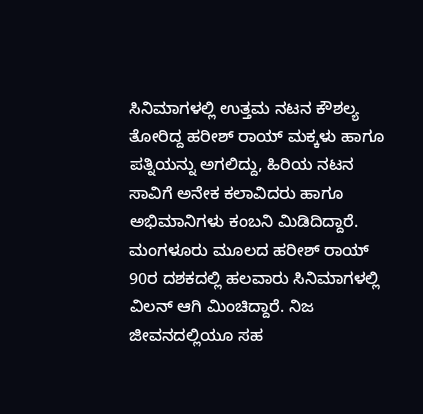ಸಿನಿಮಾಗಳಲ್ಲಿ ಉತ್ತಮ ನಟನ ಕೌಶಲ್ಯ ತೋರಿದ್ದ ಹರೀಶ್ ರಾಯ್ ಮಕ್ಕಳು ಹಾಗೂ ಪತ್ನಿಯನ್ನು ಅಗಲಿದ್ದು, ಹಿರಿಯ ನಟನ ಸಾವಿಗೆ ಅನೇಕ ಕಲಾವಿದರು ಹಾಗೂ ಅಭಿಮಾನಿಗಳು ಕಂಬನಿ ಮಿಡಿದಿದ್ದಾರೆ. ಮಂಗಳೂರು ಮೂಲದ ಹರೀಶ್ ರಾಯ್ 90ರ ದಶಕದಲ್ಲಿ ಹಲವಾರು ಸಿನಿಮಾಗಳಲ್ಲಿ ವಿಲನ್ ಆಗಿ ಮಿಂಚಿದ್ದಾರೆ. ನಿಜ ಜೀವನದಲ್ಲಿಯೂ ಸಹ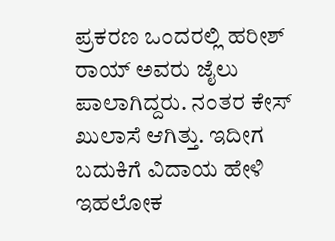ಪ್ರಕರಣ ಒಂದರಲ್ಲಿ ಹರೀಶ್ ರಾಯ್ ಅವರು ಜೈಲು ಪಾಲಾಗಿದ್ದರು. ನಂತರ ಕೇಸ್ ಖುಲಾಸೆ ಆಗಿತ್ತು. ಇದೀಗ ಬದುಕಿಗೆ ವಿದಾಯ ಹೇಳಿ ಇಹಲೋಕ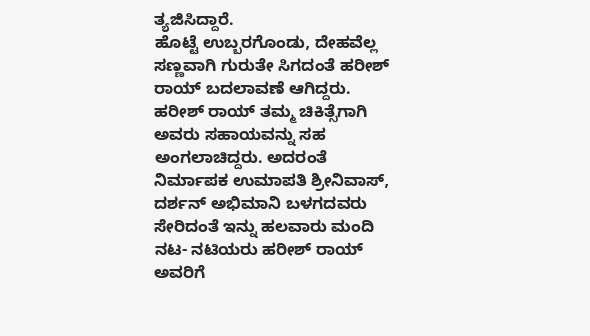ತ್ಯಜಿಸಿದ್ದಾರೆ.
ಹೊಟ್ಟೆ ಉಬ್ಬರಗೊಂಡು, ದೇಹವೆಲ್ಲ ಸಣ್ಣವಾಗಿ ಗುರುತೇ ಸಿಗದಂತೆ ಹರೀಶ್ ರಾಯ್ ಬದಲಾವಣೆ ಆಗಿದ್ದರು. ಹರೀಶ್ ರಾಯ್ ತಮ್ಮ ಚಿಕಿತ್ಸೆಗಾಗಿ ಅವರು ಸಹಾಯವನ್ನು ಸಹ ಅಂಗಲಾಚಿದ್ದರು. ಅದರಂತೆ ನಿರ್ಮಾಪಕ ಉಮಾಪತಿ ಶ್ರೀನಿವಾಸ್, ದರ್ಶನ್ ಅಭಿಮಾನಿ ಬಳಗದವರು ಸೇರಿದಂತೆ ಇನ್ನು ಹಲವಾರು ಮಂದಿ ನಟ- ನಟಿಯರು ಹರೀಶ್ ರಾಯ್ ಅವರಿಗೆ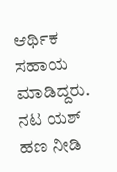ಆರ್ಥಿಕ ಸಹಾಯ ಮಾಡಿದ್ದರು. ನಟ ಯಶ್ ಹಣ ನೀಡಿ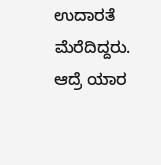ಉದಾರತೆ ಮೆರೆದಿದ್ದರು. ಆದ್ರೆ ಯಾರ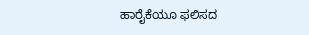ಹಾರೈಕೆಯೂ ಫಲಿಸದ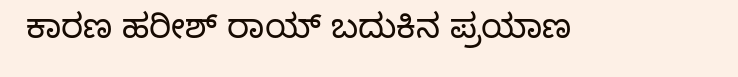ಕಾರಣ ಹರೀಶ್ ರಾಯ್ ಬದುಕಿನ ಪ್ರಯಾಣ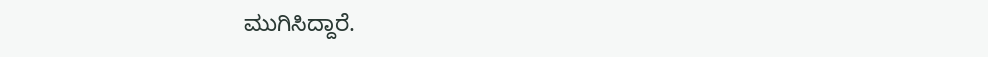ಮುಗಿಸಿದ್ದಾರೆ.